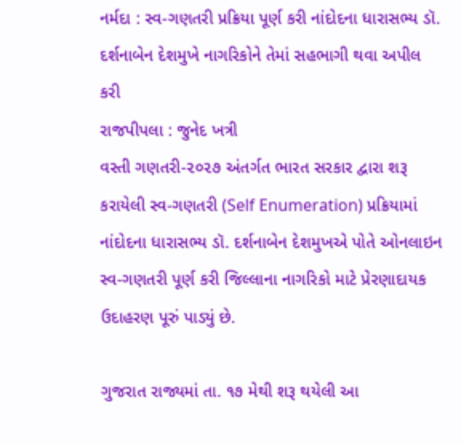નર્મદા : સ્વ-ગણતરી પ્રક્રિયા પૂર્ણ કરી નાંદોદના ધારાસભ્ય ડૉ. દર્શનાબેન દેશમુખે નાગરિકોને તેમાં સહભાગી થવા અપીલ કરી
રાજપીપલા : જુનેદ ખત્રી
વસ્તી ગણતરી-૨૦૨૭ અંતર્ગત ભારત સરકાર દ્વારા શરૂ કરાયેલી સ્વ-ગણતરી (Self Enumeration) પ્રક્રિયામાં નાંદોદના ધારાસભ્ય ડૉ. દર્શનાબેન દેશમુખએ પોતે ઓનલાઇન સ્વ-ગણતરી પૂર્ણ કરી જિલ્લાના નાગરિકો માટે પ્રેરણાદાયક ઉદાહરણ પૂરું પાડ્યું છે.

ગુજરાત રાજ્યમાં તા. ૧૭ મેથી શરૂ થયેલી આ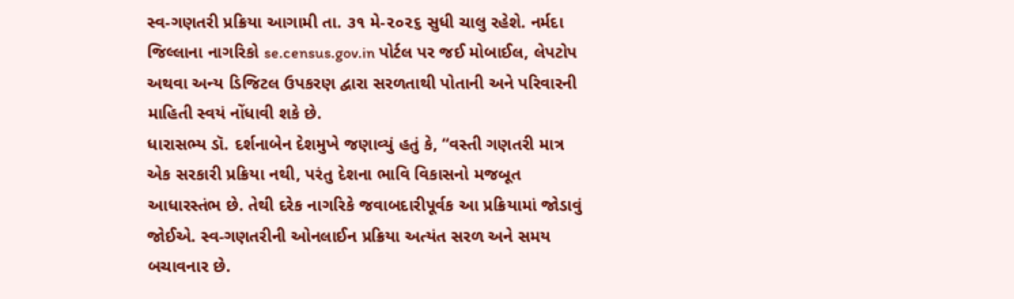સ્વ-ગણતરી પ્રક્રિયા આગામી તા. ૩૧ મે-૨૦૨૬ સુધી ચાલુ રહેશે. નર્મદા જિલ્લાના નાગરિકો se.census.gov.in પોર્ટલ પર જઈ મોબાઈલ, લેપટોપ અથવા અન્ય ડિજિટલ ઉપકરણ દ્વારા સરળતાથી પોતાની અને પરિવારની માહિતી સ્વયં નોંધાવી શકે છે.
ધારાસભ્ય ડૉ. દર્શનાબેન દેશમુખે જણાવ્યું હતું કે, “વસ્તી ગણતરી માત્ર એક સરકારી પ્રક્રિયા નથી, પરંતુ દેશના ભાવિ વિકાસનો મજબૂત આધારસ્તંભ છે. તેથી દરેક નાગરિકે જવાબદારીપૂર્વક આ પ્રક્રિયામાં જોડાવું જોઈએ. સ્વ-ગણતરીની ઓનલાઈન પ્રક્રિયા અત્યંત સરળ અને સમય બચાવનાર છે.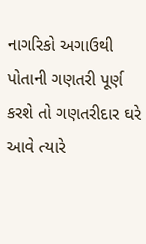નાગરિકો અગાઉથી પોતાની ગણતરી પૂર્ણ કરશે તો ગણતરીદાર ઘરે આવે ત્યારે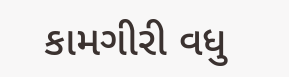કામગીરી વધુ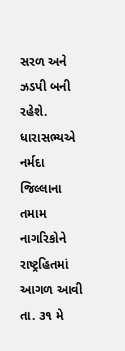સરળ અને ઝડપી બની રહેશે.
ધારાસભ્યએ નર્મદા જિલ્લાના તમામ નાગરિકોને રાષ્ટ્રહિતમાં આગળ આવી તા. ૩૧ મે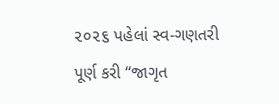૨૦૨૬ પહેલાં સ્વ-ગણતરી પૂર્ણ કરી “જાગૃત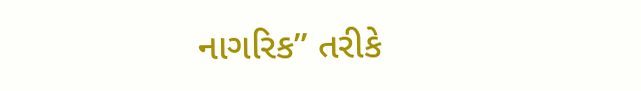નાગરિક” તરીકે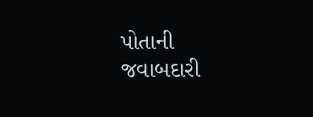પોતાની જવાબદારી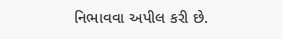નિભાવવા અપીલ કરી છે.